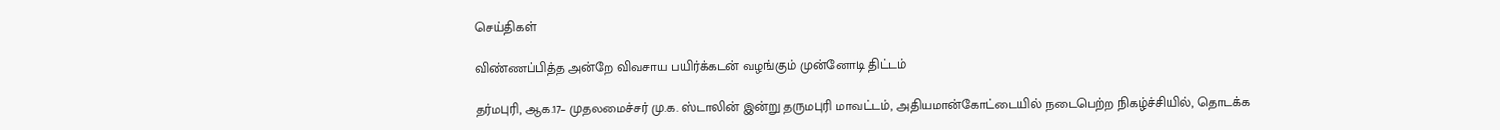செய்திகள்

விண்ணப்பித்த அன்றே விவசாய பயிர்க்கடன் வழங்கும் முன்னோடி திட்டம்

தர்மபுரி, ஆக.17– முதலமைச்சர் மு.க. ஸ்டாலின் இன்று தருமபுரி மாவட்டம், அதியமான்கோட்டையில் நடைபெற்ற நிகழ்ச்சியில், தொடக்க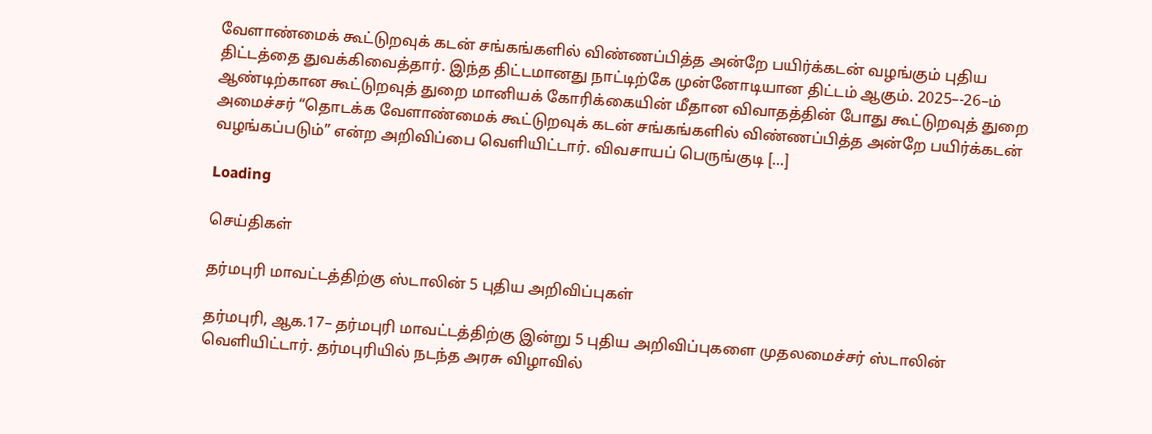வேளாண்மைக் கூட்டுறவுக் கடன் சங்கங்களில் விண்ணப்பித்த அன்றே பயிர்க்கடன் வழங்கும் புதிய திட்டத்தை துவக்கிவைத்தார். இந்த திட்டமானது நாட்டிற்கே முன்னோடியான திட்டம் ஆகும். 2025–-26–ம் ஆண்டிற்கான கூட்டுறவுத் துறை மானியக் கோரிக்கையின் மீதான விவாதத்தின் போது கூட்டுறவுத் துறை அமைச்சர் “தொடக்க வேளாண்மைக் கூட்டுறவுக் கடன் சங்கங்களில் விண்ணப்பித்த அன்றே பயிர்க்கடன் வழங்கப்படும்” என்ற அறிவிப்பை வெளியிட்டார். விவசாயப் பெருங்குடி […]

Loading

செய்திகள்

தர்மபுரி மாவட்டத்திற்கு ஸ்டாலின் 5 புதிய அறிவிப்புகள்

தர்மபுரி, ஆக.17– தர்மபுரி மாவட்டத்திற்கு இன்று 5 புதிய அறிவிப்புகளை முதலமைச்சர் ஸ்டாலின் வெளியிட்டார். தர்மபுரியில் நடந்த அரசு விழாவில்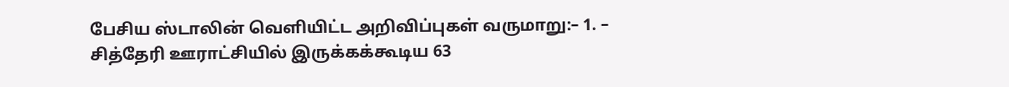பேசிய ஸ்டாலின் வெளியிட்ட அறிவிப்புகள் வருமாறு:– 1. – சித்தேரி ஊராட்சியில் இருக்கக்கூடிய 63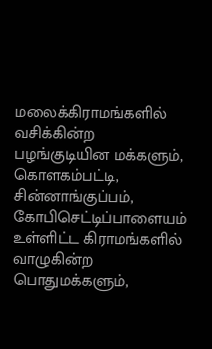மலைக்கிராமங்களில் வசிக்கின்ற பழங்குடியின மக்களும், கொளகம்பட்டி, சின்னாங்குப்பம், கோபிசெட்டிப்பாளையம் உள்ளிட்ட கிராமங்களில் வாழுகின்ற பொதுமக்களும்,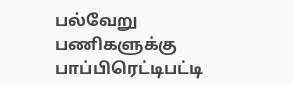பல்வேறு பணிகளுக்கு பாப்பிரெட்டிபட்டி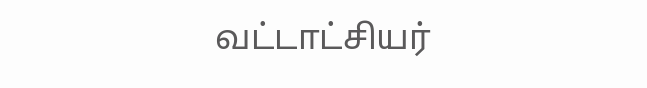வட்டாட்சியர்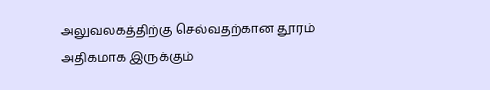அலுவலகத்திற்கு செல்வதற்கான தூரம் அதிகமாக இருக்கும்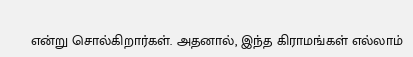என்று சொல்கிறார்கள். அதனால், இந்த கிராமங்கள் எல்லாம்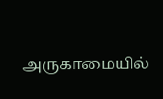அருகாமையில்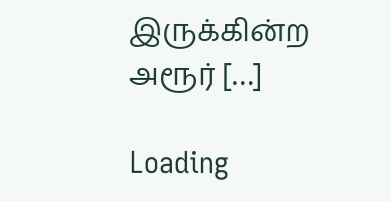இருக்கின்ற அரூர் […]

Loading